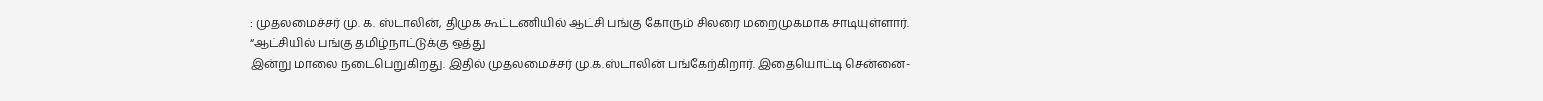: முதலமைச்சர் மு. க. ஸ்டாலின், திமுக கூட்டணியில் ஆட்சி பங்கு கோரும் சிலரை மறைமுகமாக சாடியுள்ளார். “ஆட்சியில் பங்கு தமிழ்நாட்டுக்கு ஒத்து
இன்று மாலை நடைபெறுகிறது. இதில் முதலமைச்சர் மு.க.ஸ்டாலின் பங்கேற்கிறார். இதையொட்டி சென்னை-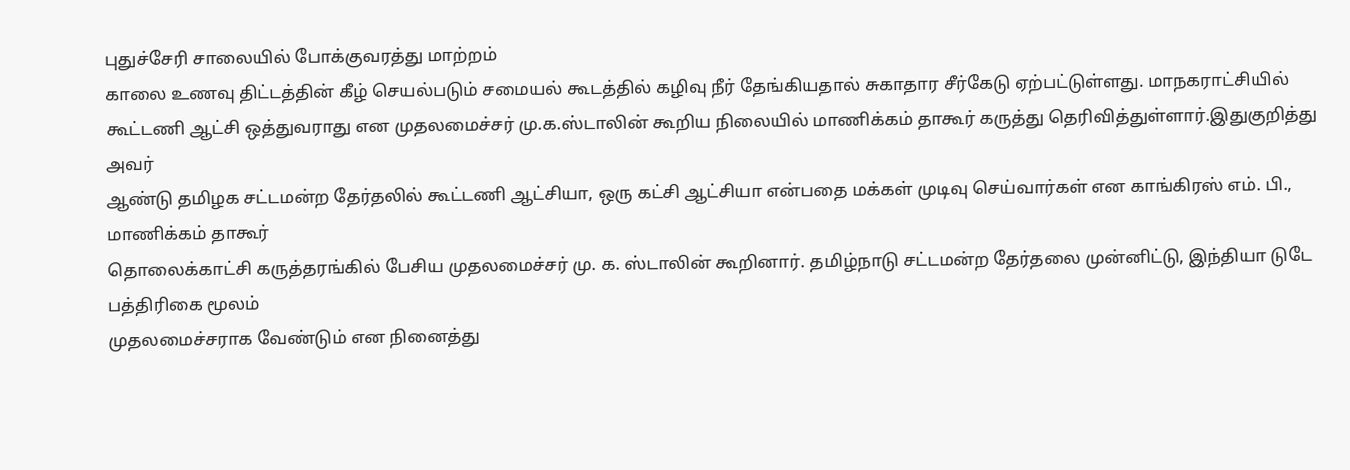புதுச்சேரி சாலையில் போக்குவரத்து மாற்றம்
காலை உணவு திட்டத்தின் கீழ் செயல்படும் சமையல் கூடத்தில் கழிவு நீர் தேங்கியதால் சுகாதார சீர்கேடு ஏற்பட்டுள்ளது. மாநகராட்சியில்
கூட்டணி ஆட்சி ஒத்துவராது என முதலமைச்சர் மு.க.ஸ்டாலின் கூறிய நிலையில் மாணிக்கம் தாகூர் கருத்து தெரிவித்துள்ளார்.இதுகுறித்து அவர்
ஆண்டு தமிழக சட்டமன்ற தேர்தலில் கூட்டணி ஆட்சியா, ஒரு கட்சி ஆட்சியா என்பதை மக்கள் முடிவு செய்வார்கள் என காங்கிரஸ் எம். பி., மாணிக்கம் தாகூர்
தொலைக்காட்சி கருத்தரங்கில் பேசிய முதலமைச்சர் மு. க. ஸ்டாலின் கூறினார். தமிழ்நாடு சட்டமன்ற தேர்தலை முன்னிட்டு, இந்தியா டுடே பத்திரிகை மூலம்
முதலமைச்சராக வேண்டும் என நினைத்து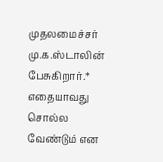முதலமைச்சர் மு.க.ஸ்டாலின் பேசுகிறார்.* எதையாவது சொல்ல வேண்டும் என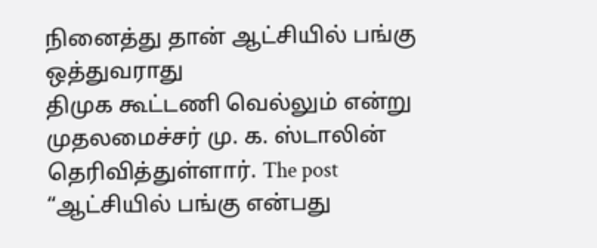நினைத்து தான் ஆட்சியில் பங்கு ஒத்துவராது
திமுக கூட்டணி வெல்லும் என்று முதலமைச்சர் மு. க. ஸ்டாலின் தெரிவித்துள்ளார். The post “ஆட்சியில் பங்கு என்பது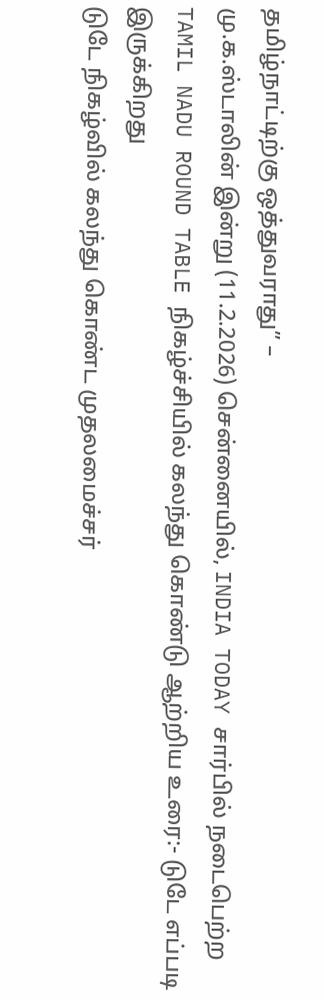தமிழ்நாட்டிற்கு ஒத்துவராது” –
மு.க.ஸ்டாலின் இன்று (11.2.2026) சென்னையில், INDIA TODAY சார்பில் நடைபெற்ற TAMIL NADU ROUND TABLE நிகழ்ச்சியில் கலந்து கொண்டு ஆற்றிய உரை:- டுடே எப்படி இருக்கிறது
டுடே நிகழ்வில் கலந்து கொண்ட முதலமைச்சர்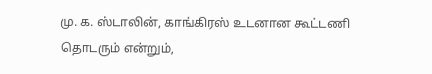மு. க. ஸ்டாலின், காங்கிரஸ் உடனான கூட்டணி தொடரும் என்றும்,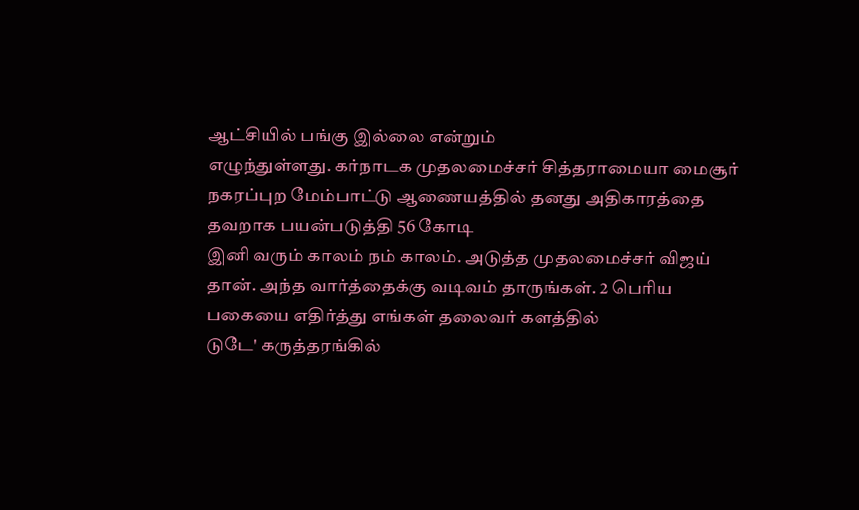ஆட்சியில் பங்கு இல்லை என்றும்
எழுந்துள்ளது. கர்நாடக முதலமைச்சர் சித்தராமையா மைசூர் நகரப்புற மேம்பாட்டு ஆணையத்தில் தனது அதிகாரத்தை தவறாக பயன்படுத்தி 56 கோடி
இனி வரும் காலம் நம் காலம். அடுத்த முதலமைச்சர் விஜய் தான். அந்த வார்த்தைக்கு வடிவம் தாருங்கள். 2 பெரிய பகையை எதிர்த்து எங்கள் தலைவர் களத்தில்
டுடே' கருத்தரங்கில்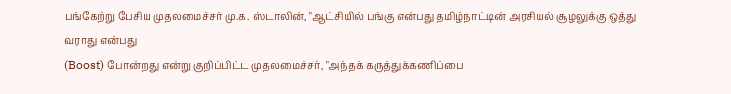பங்கேற்று பேசிய முதலமைச்சர் மு.க. ஸ்டாலின், "ஆட்சியில் பங்கு என்பது தமிழ்நாட்டின் அரசியல் சூழலுக்கு ஒத்து வராது என்பது
(Boost) போன்றது என்று குறிப்பிட்ட முதலமைச்சர், "அந்தக் கருத்துக்கணிப்பை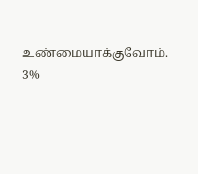உண்மையாக்குவோம். 3%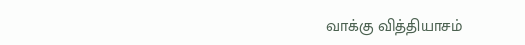வாக்கு வித்தியாசம்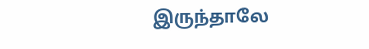இருந்தாலே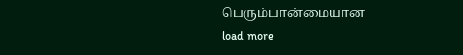பெரும்பான்மையான
load more